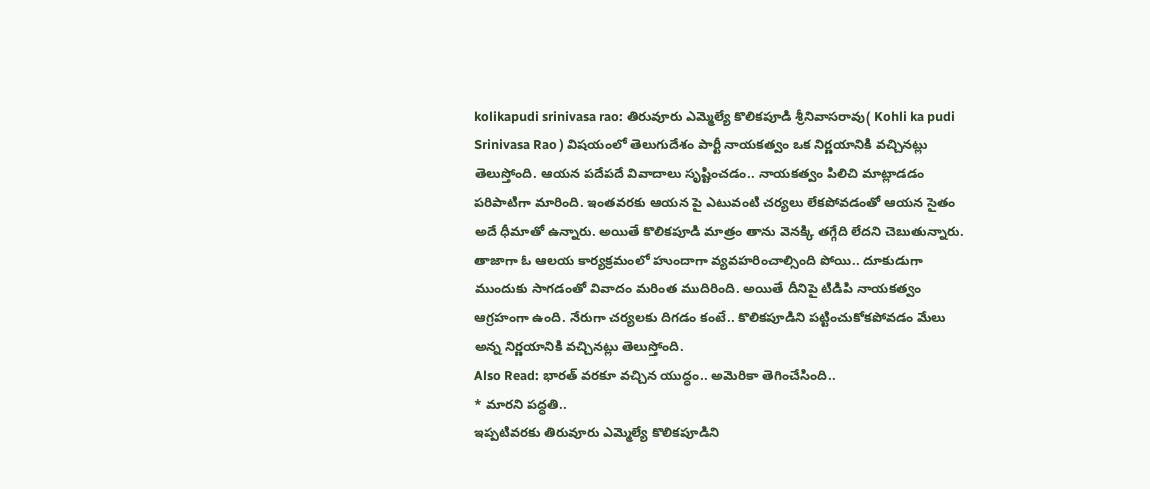kolikapudi srinivasa rao: తిరువూరు ఎమ్మెల్యే కొలికపూడి శ్రీనివాసరావు( Kohli ka pudi Srinivasa Rao ) విషయంలో తెలుగుదేశం పార్టీ నాయకత్వం ఒక నిర్ణయానికి వచ్చినట్లు తెలుస్తోంది. ఆయన పదేపదే వివాదాలు సృష్టించడం.. నాయకత్వం పిలిచి మాట్లాడడం పరిపాటిగా మారింది. ఇంతవరకు ఆయన పై ఎటువంటి చర్యలు లేకపోవడంతో ఆయన సైతం అదే ధీమాతో ఉన్నారు. అయితే కొలికపూడి మాత్రం తాను వెనక్కి తగ్గేది లేదని చెబుతున్నారు. తాజాగా ఓ ఆలయ కార్యక్రమంలో హుందాగా వ్యవహరించాల్సింది పోయి.. దూకుడుగా ముందుకు సాగడంతో వివాదం మరింత ముదిరింది. అయితే దీనిపై టిడిపి నాయకత్వం ఆగ్రహంగా ఉంది. నేరుగా చర్యలకు దిగడం కంటే.. కొలికపూడిని పట్టించుకోకపోవడం మేలు అన్న నిర్ణయానికి వచ్చినట్లు తెలుస్తోంది.
Also Read: భారత్ వరకూ వచ్చిన యుద్ధం.. అమెరికా తెగించేసింది..
* మారని పద్ధతి..
ఇప్పటివరకు తిరువూరు ఎమ్మెల్యే కొలికపూడిని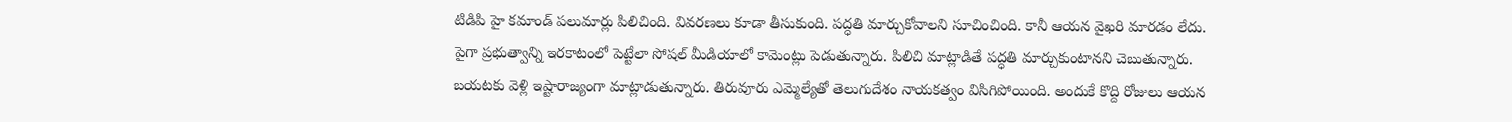టిడిపి హై కమాండ్ పలుమార్లు పిలిచింది. వివరణలు కూడా తీసుకుంది. పద్ధతి మార్చుకోవాలని సూచించింది. కానీ ఆయన వైఖరి మారడం లేదు. పైగా ప్రభుత్వాన్ని ఇరకాటంలో పెట్టేలా సోషల్ మీడియాలో కామెంట్లు పెడుతున్నారు. పిలిచి మాట్లాడితే పద్ధతి మార్చుకుంటానని చెబుతున్నారు. బయటకు వెళ్లి ఇష్టారాజ్యంగా మాట్లాడుతున్నారు. తిరువూరు ఎమ్మెల్యేతో తెలుగుదేశం నాయకత్వం విసిగిపోయింది. అందుకే కొద్ది రోజులు ఆయన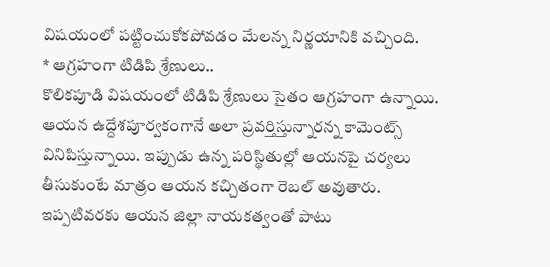విషయంలో పట్టించుకోకపోవడం మేలన్న నిర్ణయానికి వచ్చింది.
* ఆగ్రహంగా టిడిపి శ్రేణులు..
కొలికపూడి విషయంలో టిడిపి శ్రేణులు సైతం ఆగ్రహంగా ఉన్నాయి. ఆయన ఉద్దేశపూర్వకంగానే అలా ప్రవర్తిస్తున్నారన్న కామెంట్స్ వినిపిస్తున్నాయి. ఇప్పుడు ఉన్న పరిస్థితుల్లో ఆయనపై చర్యలు తీసుకుంటే మాత్రం ఆయన కచ్చితంగా రెబల్ అవుతారు. ఇప్పటివరకు ఆయన జిల్లా నాయకత్వంతో పాటు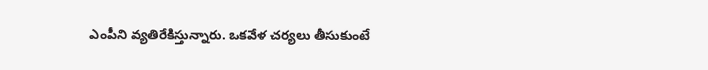ఎంపీని వ్యతిరేకిస్తున్నారు. ఒకవేళ చర్యలు తీసుకుంటే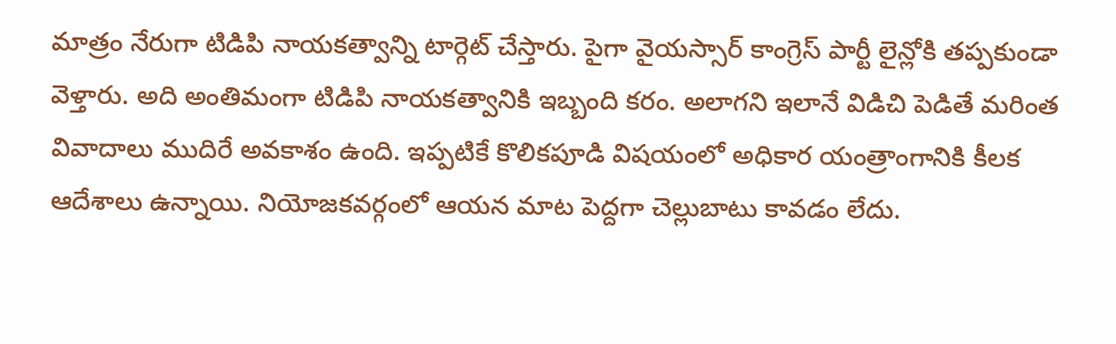మాత్రం నేరుగా టిడిపి నాయకత్వాన్ని టార్గెట్ చేస్తారు. పైగా వైయస్సార్ కాంగ్రెస్ పార్టీ లైన్లోకి తప్పకుండా వెళ్తారు. అది అంతిమంగా టిడిపి నాయకత్వానికి ఇబ్బంది కరం. అలాగని ఇలానే విడిచి పెడితే మరింత వివాదాలు ముదిరే అవకాశం ఉంది. ఇప్పటికే కొలికపూడి విషయంలో అధికార యంత్రాంగానికి కీలక ఆదేశాలు ఉన్నాయి. నియోజకవర్గంలో ఆయన మాట పెద్దగా చెల్లుబాటు కావడం లేదు.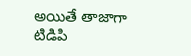అయితే తాజాగా టిడిపి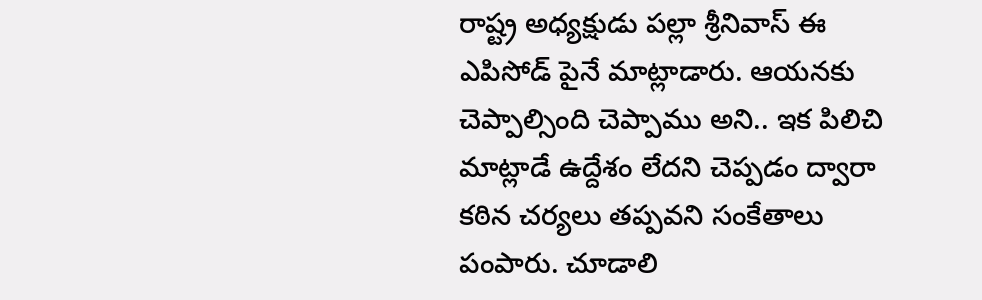రాష్ట్ర అధ్యక్షుడు పల్లా శ్రీనివాస్ ఈ ఎపిసోడ్ పైనే మాట్లాడారు. ఆయనకు చెప్పాల్సింది చెప్పాము అని.. ఇక పిలిచి మాట్లాడే ఉద్దేశం లేదని చెప్పడం ద్వారా కఠిన చర్యలు తప్పవని సంకేతాలు పంపారు. చూడాలి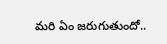మరి ఏం జరుగుతుందో..